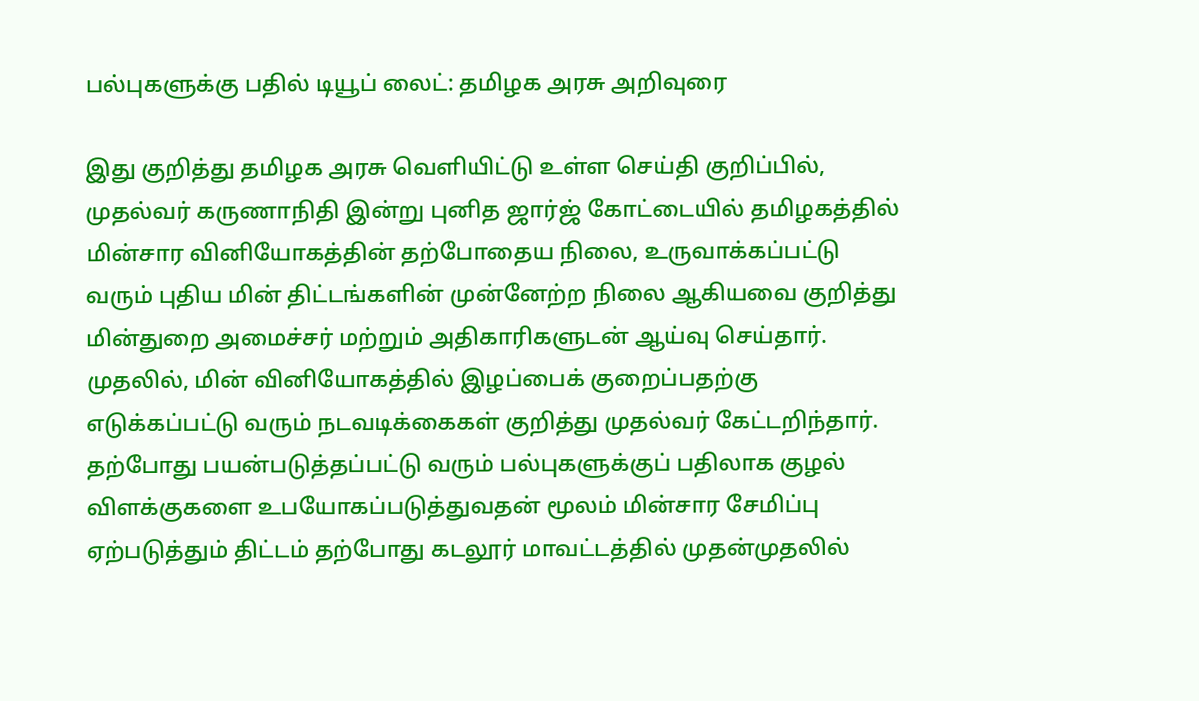பல்புகளுக்கு பதில் டியூப் லைட்: தமிழக அரசு அறிவுரை

இது குறித்து தமிழக அரசு வெளியிட்டு உள்ள செய்தி குறிப்பில், முதல்வர் கருணாநிதி இன்று புனித ஜார்ஜ் கோட்டையில் தமிழகத்தில் மின்சார வினியோகத்தின் தற்போதைய நிலை, உருவாக்கப்பட்டு வரும் புதிய மின் திட்டங்களின் முன்னேற்ற நிலை ஆகியவை குறித்து மின்துறை அமைச்சர் மற்றும் அதிகாரிகளுடன் ஆய்வு செய்தார்.
முதலில், மின் வினியோகத்தில் இழப்பைக் குறைப்பதற்கு எடுக்கப்பட்டு வரும் நடவடிக்கைகள் குறித்து முதல்வர் கேட்டறிந்தார்.
தற்போது பயன்படுத்தப்பட்டு வரும் பல்புகளுக்குப் பதிலாக குழல் விளக்குகளை உபயோகப்படுத்துவதன் மூலம் மின்சார சேமிப்பு ஏற்படுத்தும் திட்டம் தற்போது கடலூர் மாவட்டத்தில் முதன்முதலில்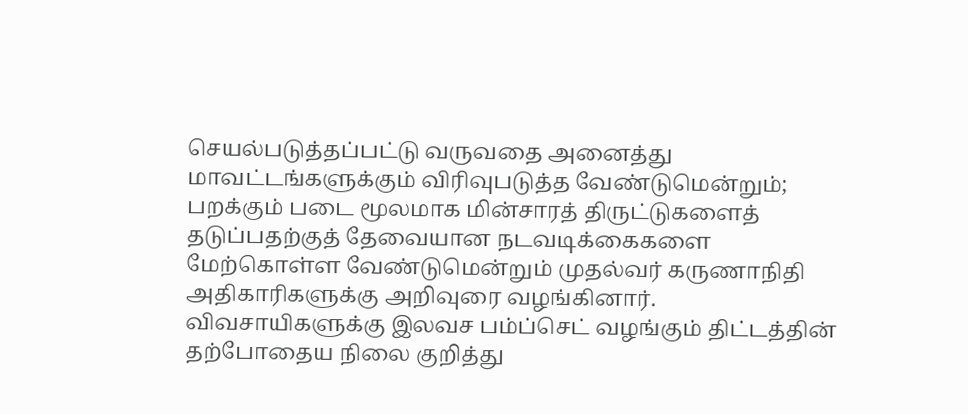செயல்படுத்தப்பட்டு வருவதை அனைத்து மாவட்டங்களுக்கும் விரிவுபடுத்த வேண்டுமென்றும்; பறக்கும் படை மூலமாக மின்சாரத் திருட்டுகளைத் தடுப்பதற்குத் தேவையான நடவடிக்கைகளை மேற்கொள்ள வேண்டுமென்றும் முதல்வர் கருணாநிதி அதிகாரிகளுக்கு அறிவுரை வழங்கினார்.
விவசாயிகளுக்கு இலவச பம்ப்செட் வழங்கும் திட்டத்தின் தற்போதைய நிலை குறித்து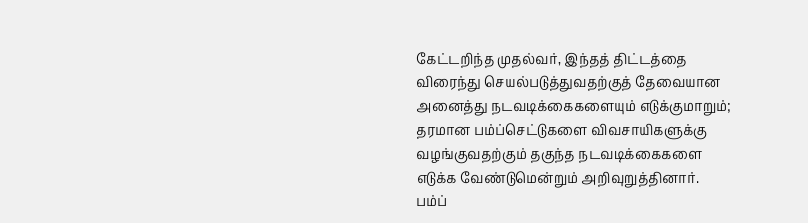கேட்டறிந்த முதல்வர், இந்தத் திட்டத்தை விரைந்து செயல்படுத்துவதற்குத் தேவையான அனைத்து நடவடிக்கைகளையும் எடுக்குமாறும்; தரமான பம்ப்செட்டுகளை விவசாயிகளுக்கு வழங்குவதற்கும் தகுந்த நடவடிக்கைகளை எடுக்க வேண்டுமென்றும் அறிவுறுத்தினார்.
பம்ப்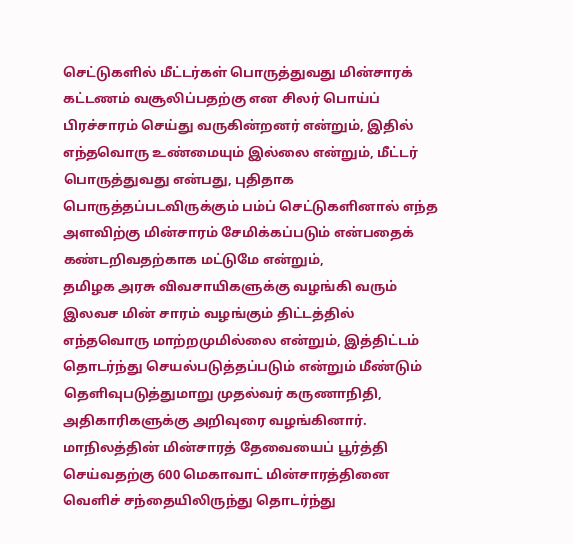செட்டுகளில் மீட்டர்கள் பொருத்துவது மின்சாரக் கட்டணம் வசூலிப்பதற்கு என சிலர் பொய்ப் பிரச்சாரம் செய்து வருகின்றனர் என்றும், இதில் எந்தவொரு உண்மையும் இல்லை என்றும், மீட்டர் பொருத்துவது என்பது, புதிதாக பொருத்தப்படவிருக்கும் பம்ப் செட்டுகளினால் எந்த அளவிற்கு மின்சாரம் சேமிக்கப்படும் என்பதைக் கண்டறிவதற்காக மட்டுமே என்றும்,
தமிழக அரசு விவசாயிகளுக்கு வழங்கி வரும் இலவச மின் சாரம் வழங்கும் திட்டத்தில் எந்தவொரு மாற்றமுமில்லை என்றும், இத்திட்டம் தொடர்ந்து செயல்படுத்தப்படும் என்றும் மீண்டும் தெளிவுபடுத்துமாறு முதல்வர் கருணாநிதி, அதிகாரிகளுக்கு அறிவுரை வழங்கினார்.
மாநிலத்தின் மின்சாரத் தேவையைப் பூர்த்தி செய்வதற்கு 600 மெகாவாட் மின்சாரத்தினை வெளிச் சந்தையிலிருந்து தொடர்ந்து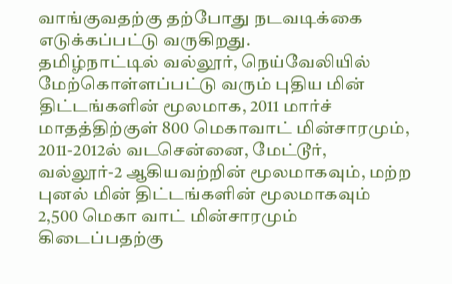வாங்குவதற்கு தற்போது நடவடிக்கை எடுக்கப்பட்டு வருகிறது.
தமிழ்நாட்டில் வல்லூர், நெய்வேலியில் மேற்கொள்ளப்பட்டு வரும் புதிய மின் திட்டங்களின் மூலமாக, 2011 மார்ச் மாதத்திற்குள் 800 மெகாவாட் மின்சாரமும், 2011-2012ல் வடசென்னை, மேட்டூர், வல்லூர்-2 ஆகியவற்றின் மூலமாகவும், மற்ற புனல் மின் திட்டங்களின் மூலமாகவும் 2,500 மெகா வாட் மின்சாரமும் கிடைப்பதற்கு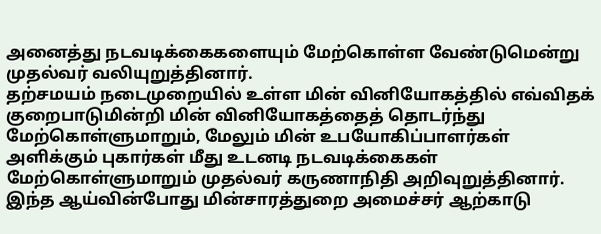அனைத்து நடவடிக்கைகளையும் மேற்கொள்ள வேண்டுமென்று முதல்வர் வலியுறுத்தினார்.
தற்சமயம் நடைமுறையில் உள்ள மின் வினியோகத்தில் எவ்விதக் குறைபாடுமின்றி மின் வினியோகத்தைத் தொடர்ந்து மேற்கொள்ளுமாறும், மேலும் மின் உபயோகிப்பாளர்கள் அளிக்கும் புகார்கள் மீது உடனடி நடவடிக்கைகள் மேற்கொள்ளுமாறும் முதல்வர் கருணாநிதி அறிவுறுத்தினார்.
இந்த ஆய்வின்போது மின்சாரத்துறை அமைச்சர் ஆற்காடு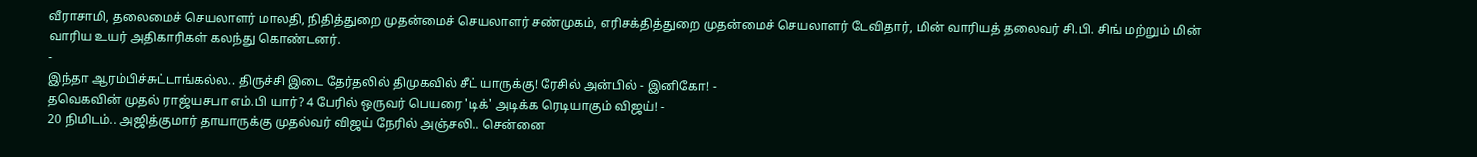வீராசாமி, தலைமைச் செயலாளர் மாலதி, நிதித்துறை முதன்மைச் செயலாளர் சண்முகம், எரிசக்தித்துறை முதன்மைச் செயலாளர் டேவிதார், மின் வாரியத் தலைவர் சி.பி. சிங் மற்றும் மின் வாரிய உயர் அதிகாரிகள் கலந்து கொண்டனர்.
-
இந்தா ஆரம்பிச்சுட்டாங்கல்ல.. திருச்சி இடை தேர்தலில் திமுகவில் சீட் யாருக்கு! ரேசில் அன்பில் - இனிகோ! -
தவெகவின் முதல் ராஜ்யசபா எம்.பி யார்? 4 பேரில் ஒருவர் பெயரை 'டிக்' அடிக்க ரெடியாகும் விஜய்! -
20 நிமிடம்.. அஜித்குமார் தாயாருக்கு முதல்வர் விஜய் நேரில் அஞ்சலி.. சென்னை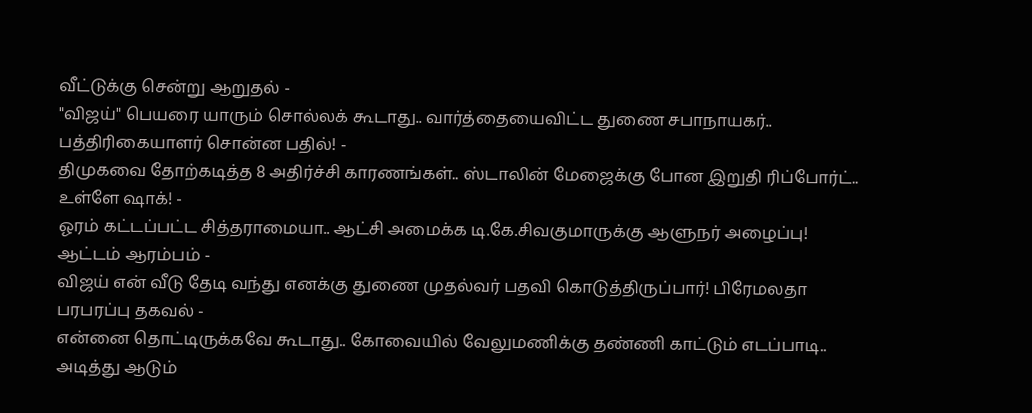வீட்டுக்கு சென்று ஆறுதல் -
"விஜய்" பெயரை யாரும் சொல்லக் கூடாது.. வார்த்தையைவிட்ட துணை சபாநாயகர்.. பத்திரிகையாளர் சொன்ன பதில்! -
திமுகவை தோற்கடித்த 8 அதிர்ச்சி காரணங்கள்.. ஸ்டாலின் மேஜைக்கு போன இறுதி ரிப்போர்ட்.. உள்ளே ஷாக்! -
ஓரம் கட்டப்பட்ட சித்தராமையா.. ஆட்சி அமைக்க டி.கே.சிவகுமாருக்கு ஆளுநர் அழைப்பு! ஆட்டம் ஆரம்பம் -
விஜய் என் வீடு தேடி வந்து எனக்கு துணை முதல்வர் பதவி கொடுத்திருப்பார்! பிரேமலதா பரபரப்பு தகவல் -
என்னை தொட்டிருக்கவே கூடாது.. கோவையில் வேலுமணிக்கு தண்ணி காட்டும் எடப்பாடி.. அடித்து ஆடும்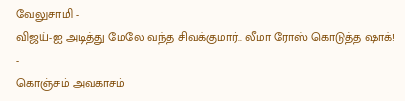வேலுசாமி -
விஜய்-ஐ அடித்து மேலே வந்த சிவக்குமார்.. லீமா ரோஸ் கொடுத்த ஷாக்! -
கொஞ்சம் அவகாசம்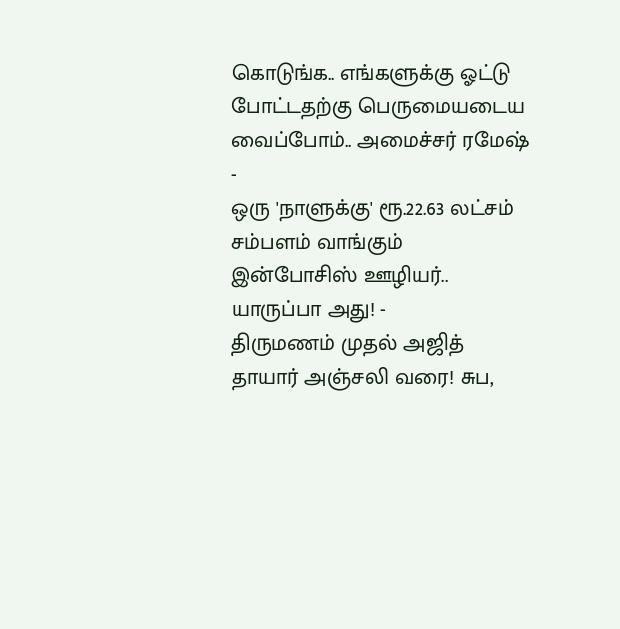கொடுங்க.. எங்களுக்கு ஓட்டு போட்டதற்கு பெருமையடைய வைப்போம்.. அமைச்சர் ரமேஷ் -
ஒரு 'நாளுக்கு' ரூ.22.63 லட்சம் சம்பளம் வாங்கும் இன்போசிஸ் ஊழியர்.. யாருப்பா அது! -
திருமணம் முதல் அஜித் தாயார் அஞ்சலி வரை! சுப,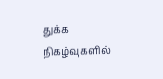துக்க நிகழ்வுகளில்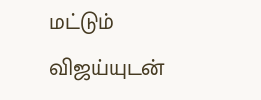மட்டும் விஜய்யுடன்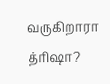வருகிறாரா த்ரிஷா?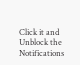Click it and Unblock the Notifications